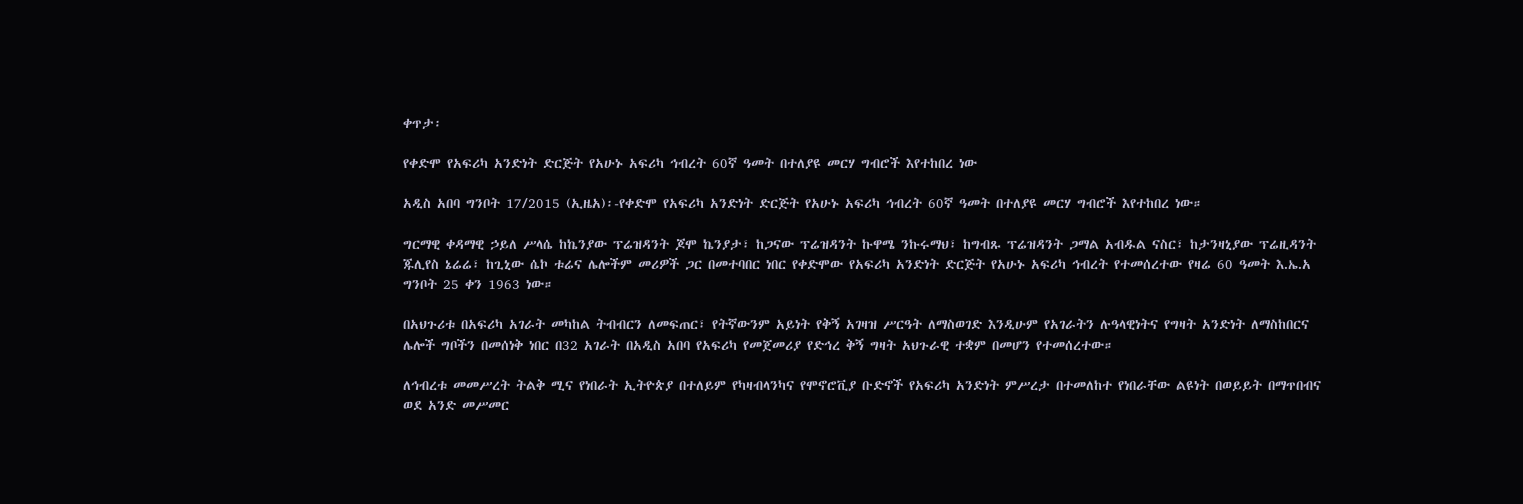ቀጥታ፡

የቀድሞ የአፍሪካ አንድነት ድርጅት የአሁኑ አፍሪካ ኅብረት 60ኛ ዓመት በተለያዩ መርሃ ግብሮች እየተከበረ ነው

አዲስ አበባ ግንቦት 17/2015 (ኢዜአ)፡-የቀድሞ የአፍሪካ አንድነት ድርጅት የአሁኑ አፍሪካ ኅብረት 60ኛ ዓመት በተለያዩ መርሃ ግብሮች እየተከበረ ነው።

ግርማዊ ቀዳማዊ ኃይለ ሥላሴ ከኬንያው ፕሬዝዳንት ጆሞ ኬንያታ፣ ከጋናው ፕሬዝዳንት ኩዋሜ ንኩሩማህ፣ ከግብጹ ፕሬዝዳንት ጋማል አብዱል ናስር፣ ከታንዛኒያው ፕሬዚዳንት ጁሊየስ ኔሬሬ፣ ከጊኒው ሴኮ ቱሬና ሌሎችም መሪዎች ጋር በመተባበር ነበር የቀድሞው የአፍሪካ አንድነት ድርጅት የአሁኑ አፍሪካ ኅብረት የተመሰረተው የዛሬ 60 ዓመት እ.ኤ.አ ግንቦት 25 ቀን 1963 ነው።

በአህጉሪቱ በአፍሪካ አገራት መካከል ትብብርን ለመፍጠር፣ የትኛውንም አይነት የቅኝ አገዛዝ ሥርዓት ለማስወገድ እንዲሁም የአገራትን ሉዓላዊነትና የግዛት አንድነት ለማስከበርና ሌሎች ግቦችን በመሰነቅ ነበር በ32 አገራት በአዲስ አበባ የአፍሪካ የመጀመሪያ የድኅረ ቅኝ ግዛት አህጉራዊ ተቋም በመሆን የተመሰረተው።

ለኅብረቱ መመሥረት ትልቅ ሚና የነበራት ኢትዮጵያ በተለይም የካዛብላንካና የሞኖሮቪያ ቡድኖች የአፍሪካ አንድነት ምሥረታ በተመለከተ የነበራቸው ልዩነት በወይይት በማጥበብና  ወደ አንድ መሥመር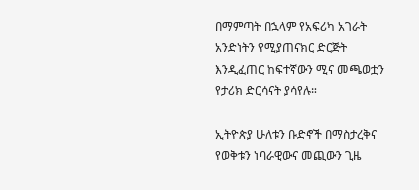በማምጣት በኋላም የአፍሪካ አገራት አንድነትን የሚያጠናክር ድርጅት እንዲፈጠር ከፍተኛውን ሚና መጫወቷን የታሪክ ድርሳናት ያሳየሉ።

ኢትዮጵያ ሁለቱን ቡድኖች በማስታረቅና የወቅቱን ነባራዊውና መጪውን ጊዜ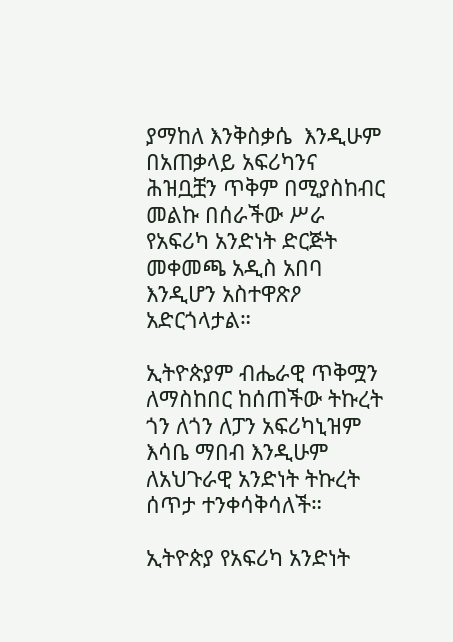ያማከለ እንቅስቃሴ  እንዲሁም በአጠቃላይ አፍሪካንና ሕዝቧቿን ጥቅም በሚያስከብር መልኩ በሰራችው ሥራ የአፍሪካ አንድነት ድርጅት መቀመጫ አዲስ አበባ እንዲሆን አስተዋጽዖ አድርጎላታል።

ኢትዮጵያም ብሔራዊ ጥቅሟን ለማስከበር ከሰጠችው ትኩረት ጎን ለጎን ለፓን አፍሪካኒዝም እሳቤ ማበብ እንዲሁም ለአህጉራዊ አንድነት ትኩረት ሰጥታ ተንቀሳቅሳለች።

ኢትዮጵያ የአፍሪካ አንድነት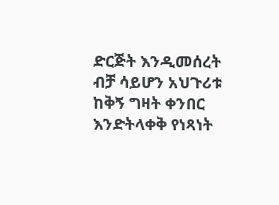ድርጅት እንዲመሰረት ብቻ ሳይሆን አህጉሪቱ ከቅኝ ግዛት ቀንበር እንድትላቀቅ የነጻነት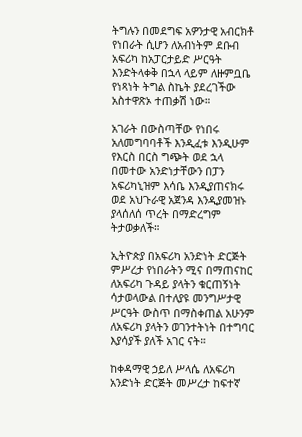ትግሉን በመደግፍ አዎንታዊ አብርክቶ የነበራት ሲሆን ለአብነትም ደቡብ አፍሪካ ከአፓርታይድ ሥርዓት እንድትላቀቅ በኋላ ላይም ለዙምቧቤ የነጻነት ትግል ስኬት ያደረገችው አስተዋጽኦ ተጠቃሽ ነው።

አገራት በውስጣቸው የነበሩ አለመግባባቶች እንዲፈቱ እንዲሁም የእርስ በርስ ግጭት ወደ ኋላ በመተው አንድነታቸውን በፓን አፍሪካኒዝም እሳቤ እንዲያጠናክሩ ወደ አህጉራዊ አጀንዳ እንዲያመዝኑ ያላሰለሰ ጥረት በማድረግም ትታወቃለች።

ኢትዮጵያ በአፍሪካ አንድነት ድርጅት ምሥረታ የነበራትን ሚና በማጠናከር ለአፍሪካ ጉዳይ ያላትን ቁርጠኝነት ሳታወላውል በተለያዩ መንግሥታዊ ሥርዓት ውስጥ በማስቀጠል አሁንም ለአፍሪካ ያላትን ወገንተትነት በተግባር እያሳያች ያለች አገር ናት።

ከቀዳማዊ ኃይለ ሥላሴ ለአፍሪካ አንድነት ድርጅት መሥረታ ከፍተኛ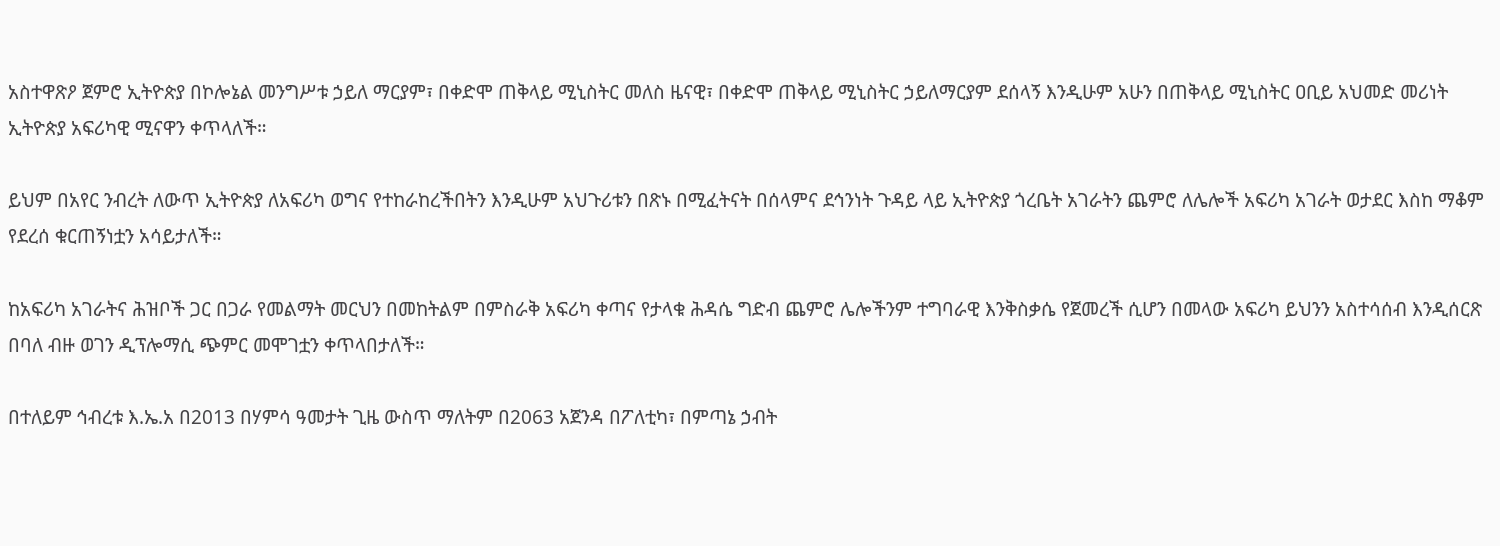አስተዋጽዖ ጀምሮ ኢትዮጵያ በኮሎኔል መንግሥቱ ኃይለ ማርያም፣ በቀድሞ ጠቅላይ ሚኒስትር መለስ ዜናዊ፣ በቀድሞ ጠቅላይ ሚኒስትር ኃይለማርያም ደሰላኝ እንዲሁም አሁን በጠቅላይ ሚኒስትር ዐቢይ አህመድ መሪነት ኢትዮጵያ አፍሪካዊ ሚናዋን ቀጥላለች።

ይህም በአየር ንብረት ለውጥ ኢትዮጵያ ለአፍሪካ ወግና የተከራከረችበትን እንዲሁም አህጉሪቱን በጽኑ በሚፈትናት በሰላምና ደኅንነት ጉዳይ ላይ ኢትዮጵያ ጎረቤት አገራትን ጨምሮ ለሌሎች አፍሪካ አገራት ወታደር እስከ ማቆም የደረሰ ቁርጠኝነቷን አሳይታለች።

ከአፍሪካ አገራትና ሕዝቦች ጋር በጋራ የመልማት መርህን በመከትልም በምስራቅ አፍሪካ ቀጣና የታላቁ ሕዳሴ ግድብ ጨምሮ ሌሎችንም ተግባራዊ እንቅስቃሴ የጀመረች ሲሆን በመላው አፍሪካ ይህንን አስተሳሰብ እንዲሰርጽ በባለ ብዙ ወገን ዲፕሎማሲ ጭምር መሞገቷን ቀጥላበታለች።

በተለይም ኅብረቱ እ.ኤ.አ በ2013 በሃምሳ ዓመታት ጊዜ ውስጥ ማለትም በ2063 አጀንዳ በፖለቲካ፣ በምጣኔ ኃብት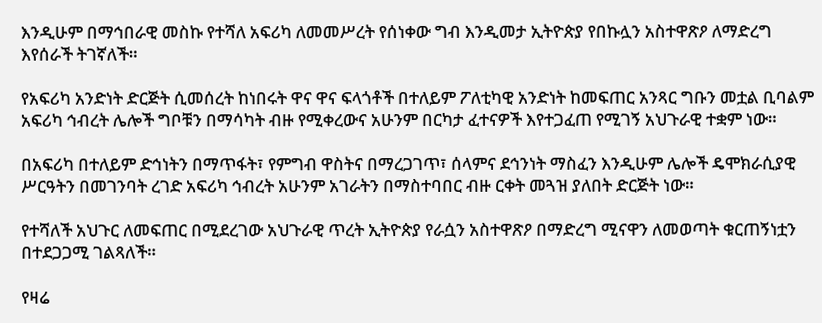እንዲሁም በማኅበራዊ መስኩ የተሻለ አፍሪካ ለመመሥረት የሰነቀው ግብ እንዲመታ ኢትዮጵያ የበኩሏን አስተዋጽዖ ለማድረግ እየሰራች ትገኛለች።

የአፍሪካ አንድነት ድርጅት ሲመሰረት ከነበሩት ዋና ዋና ፍላጎቶች በተለይም ፖለቲካዊ አንድነት ከመፍጠር አንጻር ግቡን መቷል ቢባልም አፍሪካ ኅብረት ሌሎች ግቦቹን በማሳካት ብዙ የሚቀረውና አሁንም በርካታ ፈተናዎች እየተጋፈጠ የሚገኝ አህጉራዊ ተቋም ነው።

በአፍሪካ በተለይም ድኅነትን በማጥፋት፣ የምግብ ዋስትና በማረጋገጥ፣ ሰላምና ደኅንነት ማስፈን እንዲሁም ሌሎች ዴሞክራሲያዊ ሥርዓትን በመገንባት ረገድ አፍሪካ ኅብረት አሁንም አገራትን በማስተባበር ብዙ ርቀት መጓዝ ያለበት ድርጅት ነው።

የተሻለች አህጉር ለመፍጠር በሚደረገው አህጉራዊ ጥረት ኢትዮጵያ የራሷን አስተዋጽዖ በማድረግ ሚናዋን ለመወጣት ቁርጠኝነቷን በተደጋጋሚ ገልጻለች።

የዛሬ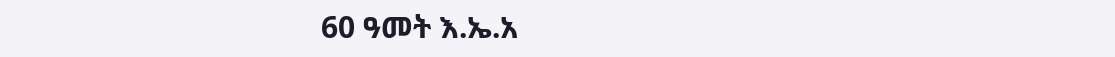60 ዓመት እ.ኤ.አ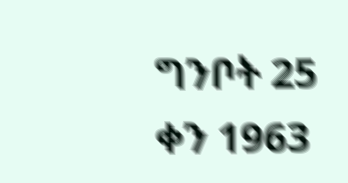ግንቦት 25 ቀን 1963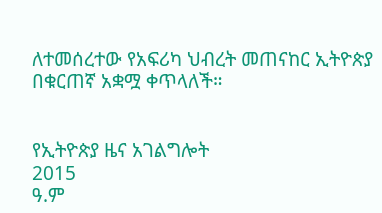ለተመሰረተው የአፍሪካ ህብረት መጠናከር ኢትዮጵያ በቁርጠኛ አቋሟ ቀጥላለች።


የኢትዮጵያ ዜና አገልግሎት
2015
ዓ.ም